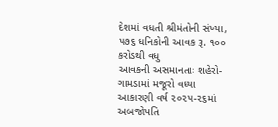દેશમાં વધતી શ્રીમંતોની સંખ્યા, ૫૭૬ ધનિકોની આવક રૂ. ૧૦૦ કરોડથી વધુ
આવકની અસમાનતાઃ શહેરો-ગામડામાં મજૂરો વધ્યા
આકારણી વર્ષ ૨૦૨૫-૨૬માં અબજોપતિ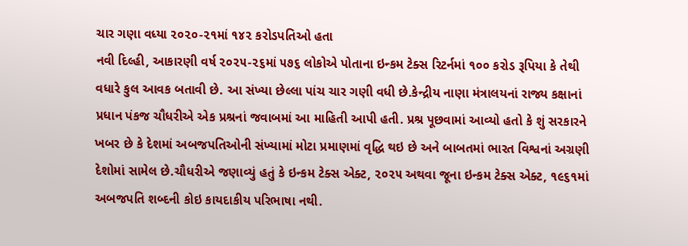ચાર ગણા વધ્યા ૨૦૨૦-૨૧માં ૧૪૨ કરોડપતિઓ હતા
નવી દિલ્હી, આકારણી વર્ષ ૨૦૨૫-૨૬માં ૫૭૬ લોકોએ પોતાના ઇન્કમ ટેક્સ રિટર્નમાં ૧૦૦ કરોડ રૂપિયા કે તેથી વધારે કુલ આવક બતાવી છે. આ સંખ્યા છેલ્લા પાંચ ચાર ગણી વધી છે.કેન્દ્રીય નાણા મંત્રાલયનાં રાજ્ય કક્ષાનાં પ્રધાન પંકજ ચૌધરીએ એક પ્રશ્રનાં જવાબમાં આ માહિતી આપી હતી. પ્રશ્ર પૂછવામાં આવ્યો હતો કે શું સરકારને ખબર છે કે દેશમાં અબજપતિઓની સંખ્યામાં મોટા પ્રમાણમાં વૃદ્ધિ થઇ છે અને બાબતમાં ભારત વિશ્વનાં અગ્રણી દેશોમાં સામેલ છે.ચૌધરીએ જણાવ્યું હતું કે ઇન્કમ ટેક્સ એક્ટ, ૨૦૨૫ અથવા જૂના ઇન્કમ ટેક્સ એક્ટ, ૧૯૬૧માં અબજપતિ શબ્દની કોઇ કાયદાકીય પરિભાષા નથી.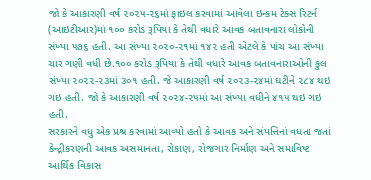જો કે આકારણી વર્ષ ૨૦૨૫-૨૬માં ફાઇલ કરવામાં આવેલા ઇન્કમ ટેક્સ રિટર્ન (આઇટીઆર)માં ૧૦૦ કરોડ રૂપિયા કે તેથી વધારે આવક બતાવનારા લોકોની સંખ્યા ૫૭૬ હતી. આ સંખ્યા ૨૦૨૦-૨૧માં ૧૪૨ હતી એટલે કે પાંચ આ સંખ્યા ચાર ગણી વધી છે.૧૦૦ કરોડ રૂપિયા કે તેથી વધારે આવક બતાવનારાઓની કુલ સંખ્યા ૨૦૨૨-૨૩માં ૩૦૧ હતી. જે આકારણી વર્ષ ૨૦૨૩-૨૪માં ઘટીને ૨૮૪ થઇ ગઇ હતી. જો કે આકારણી વર્ષ ૨૦૨૪-૨૫માં આ સંખ્યા વધીને ૪૧૫ થઇ ગઇ હતી.
સરકારને વધુ એક પ્રશ્ર કરવામાં આવ્યો હતો કે આવક અને સંપત્તિનાં વધતા જતાં કેન્દ્રીકરણની આવક અસમાનતા, રોકાણ, રોજગાર નિર્માણ અને સમાવિષ્ટ આર્થિક વિકાસ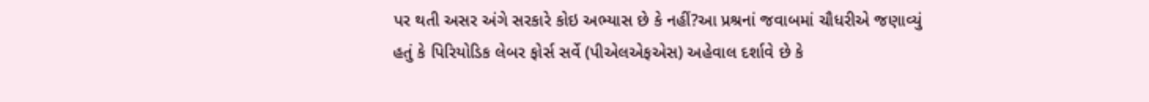પર થતી અસર અંગે સરકારે કોઇ અભ્યાસ છે કે નહીં?આ પ્રશ્રનાં જવાબમાં ચૌધરીએ જણાવ્યું હતું કે પિરિયોડિક લેબર ફોર્સ સર્વે (પીએલએફએસ) અહેવાલ દર્શાવે છે કે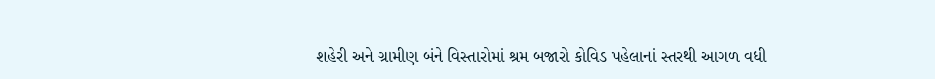શહેરી અને ગ્રામીણ બંને વિસ્તારોમાં શ્રમ બજારો કોવિડ પહેલાનાં સ્તરથી આગળ વધી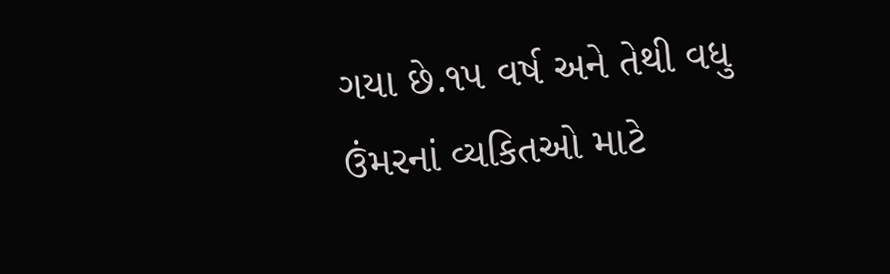ગયા છે.૧૫ વર્ષ અને તેથી વધુ ઉંમરનાં વ્યકિતઓ માટે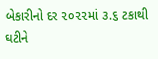બેકારીનો દર ૨૦૨૨માં ૩.૬ ટકાથી ઘટીને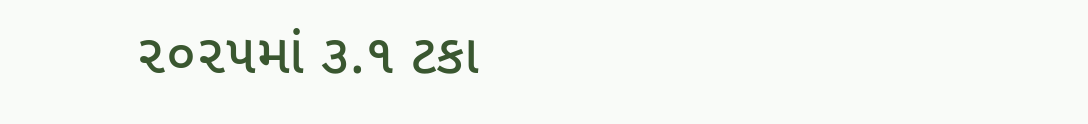૨૦૨૫માં ૩.૧ ટકા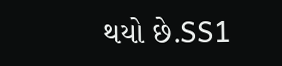થયો છે.SS1